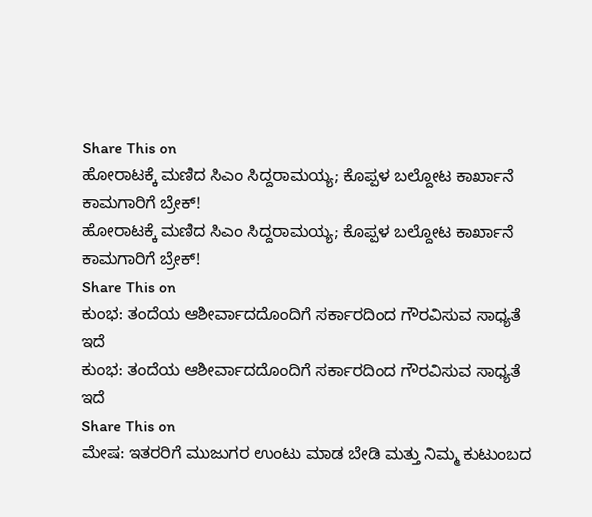Share This on
ಹೋರಾಟಕ್ಕೆ ಮಣಿದ ಸಿಎಂ ಸಿದ್ದರಾಮಯ್ಯ; ಕೊಪ್ಪಳ ಬಲ್ದೋಟ ಕಾರ್ಖಾನೆ ಕಾಮಗಾರಿಗೆ ಬ್ರೇಕ್!
ಹೋರಾಟಕ್ಕೆ ಮಣಿದ ಸಿಎಂ ಸಿದ್ದರಾಮಯ್ಯ; ಕೊಪ್ಪಳ ಬಲ್ದೋಟ ಕಾರ್ಖಾನೆ ಕಾಮಗಾರಿಗೆ ಬ್ರೇಕ್!
Share This on
ಕುಂಭ: ತಂದೆಯ ಆಶೀರ್ವಾದದೊಂದಿಗೆ ಸರ್ಕಾರದಿಂದ ಗೌರವಿಸುವ ಸಾಧ್ಯತೆ ಇದೆ
ಕುಂಭ: ತಂದೆಯ ಆಶೀರ್ವಾದದೊಂದಿಗೆ ಸರ್ಕಾರದಿಂದ ಗೌರವಿಸುವ ಸಾಧ್ಯತೆ ಇದೆ
Share This on
ಮೇಷ: ಇತರರಿಗೆ ಮುಜುಗರ ಉಂಟು ಮಾಡ ಬೇಡಿ ಮತ್ತು ನಿಮ್ಮ ಕುಟುಂಬದ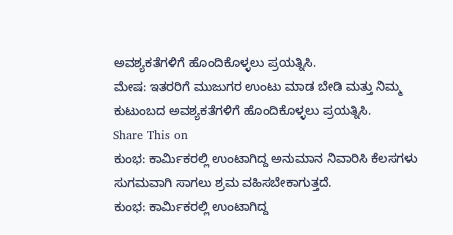ಅವಶ್ಯಕತೆಗಳಿಗೆ ಹೊಂದಿಕೊಳ್ಳಲು ಪ್ರಯತ್ನಿಸಿ.
ಮೇಷ: ಇತರರಿಗೆ ಮುಜುಗರ ಉಂಟು ಮಾಡ ಬೇಡಿ ಮತ್ತು ನಿಮ್ಮ ಕುಟುಂಬದ ಅವಶ್ಯಕತೆಗಳಿಗೆ ಹೊಂದಿಕೊಳ್ಳಲು ಪ್ರಯತ್ನಿಸಿ.
Share This on
ಕುಂಭ: ಕಾರ್ಮಿಕರಲ್ಲಿ ಉಂಟಾಗಿದ್ದ ಅನುಮಾನ ನಿವಾರಿಸಿ ಕೆಲಸಗಳು ಸುಗಮವಾಗಿ ಸಾಗಲು ಶ್ರಮ ವಹಿಸಬೇಕಾಗುತ್ತದೆ.
ಕುಂಭ: ಕಾರ್ಮಿಕರಲ್ಲಿ ಉಂಟಾಗಿದ್ದ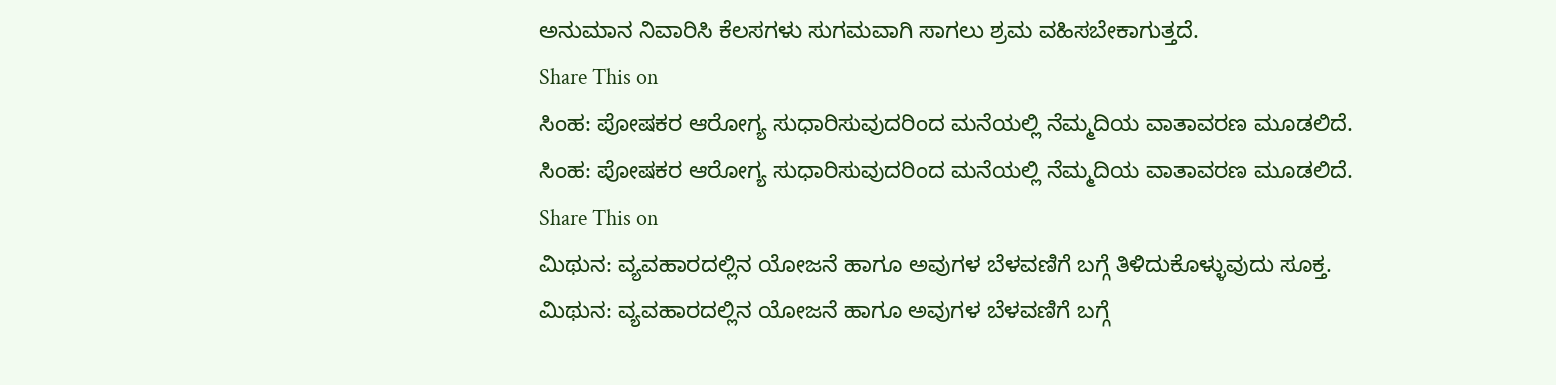ಅನುಮಾನ ನಿವಾರಿಸಿ ಕೆಲಸಗಳು ಸುಗಮವಾಗಿ ಸಾಗಲು ಶ್ರಮ ವಹಿಸಬೇಕಾಗುತ್ತದೆ.
Share This on
ಸಿಂಹ: ಪೋಷಕರ ಆರೋಗ್ಯ ಸುಧಾರಿಸುವುದರಿಂದ ಮನೆಯಲ್ಲಿ ನೆಮ್ಮದಿಯ ವಾತಾವರಣ ಮೂಡಲಿದೆ.
ಸಿಂಹ: ಪೋಷಕರ ಆರೋಗ್ಯ ಸುಧಾರಿಸುವುದರಿಂದ ಮನೆಯಲ್ಲಿ ನೆಮ್ಮದಿಯ ವಾತಾವರಣ ಮೂಡಲಿದೆ.
Share This on
ಮಿಥುನ: ವ್ಯವಹಾರದಲ್ಲಿನ ಯೋಜನೆ ಹಾಗೂ ಅವುಗಳ ಬೆಳವಣಿಗೆ ಬಗ್ಗೆ ತಿಳಿದುಕೊಳ್ಳುವುದು ಸೂಕ್ತ.
ಮಿಥುನ: ವ್ಯವಹಾರದಲ್ಲಿನ ಯೋಜನೆ ಹಾಗೂ ಅವುಗಳ ಬೆಳವಣಿಗೆ ಬಗ್ಗೆ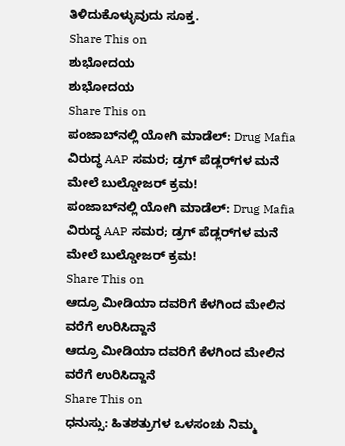ತಿಳಿದುಕೊಳ್ಳುವುದು ಸೂಕ್ತ.
Share This on
ಶುಭೋದಯ
ಶುಭೋದಯ
Share This on
ಪಂಜಾಬ್‌ನಲ್ಲಿ ಯೋಗಿ ಮಾಡೆಲ್: Drug Mafia ವಿರುದ್ಧ AAP ಸಮರ; ಡ್ರಗ್ ಪೆಡ್ಲರ್‌ಗಳ ಮನೆ ಮೇಲೆ ಬುಲ್ಡೋಜರ್ ಕ್ರಮ!
ಪಂಜಾಬ್‌ನಲ್ಲಿ ಯೋಗಿ ಮಾಡೆಲ್: Drug Mafia ವಿರುದ್ಧ AAP ಸಮರ; ಡ್ರಗ್ ಪೆಡ್ಲರ್‌ಗಳ ಮನೆ ಮೇಲೆ ಬುಲ್ಡೋಜರ್ ಕ್ರಮ!
Share This on
ಆದ್ರೂ ಮೀಡಿಯಾ ದವರಿಗೆ ಕೆಳಗಿಂದ ಮೇಲಿನ ವರೆಗೆ ಉರಿಸಿದ್ದಾನೆ
ಆದ್ರೂ ಮೀಡಿಯಾ ದವರಿಗೆ ಕೆಳಗಿಂದ ಮೇಲಿನ ವರೆಗೆ ಉರಿಸಿದ್ದಾನೆ
Share This on
ಧನುಸ್ಸು: ಹಿತಶತ್ರುಗಳ ಒಳಸಂಚು ನಿಮ್ಮ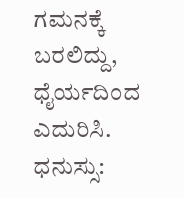ಗಮನಕ್ಕೆ ಬರಲಿದ್ದು, ಧೈರ್ಯದಿಂದ ಎದುರಿಸಿ.
ಧನುಸ್ಸು: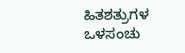ಹಿತಶತ್ರುಗಳ ಒಳಸಂಚು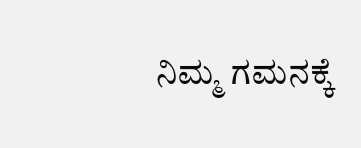ನಿಮ್ಮ ಗಮನಕ್ಕೆ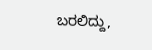ಬರಲಿದ್ದು,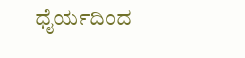ಧೈರ್ಯದಿಂದ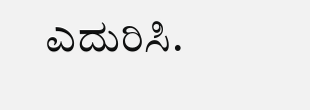ಎದುರಿಸಿ.